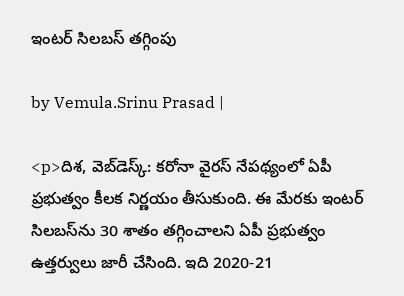ఇంటర్ సిలబస్ తగ్గింపు

by Vemula.Srinu Prasad |

<p>దిశ, వెబ్‌డెస్క్: కరోనా వైరస్ నేపథ్యంలో ఏపీ ప్రభుత్వం కీలక నిర్ణయం తీసుకుంది. ఈ మేరకు ఇంటర్ సిలబస్‌ను 30 శాతం తగ్గించాలని ఏపీ ప్రభుత్వం ఉత్తర్వులు జారీ చేసింది. ఇది 2020-21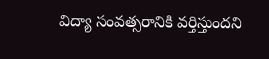విద్యా సంవత్సరానికి వర్తిస్తుందని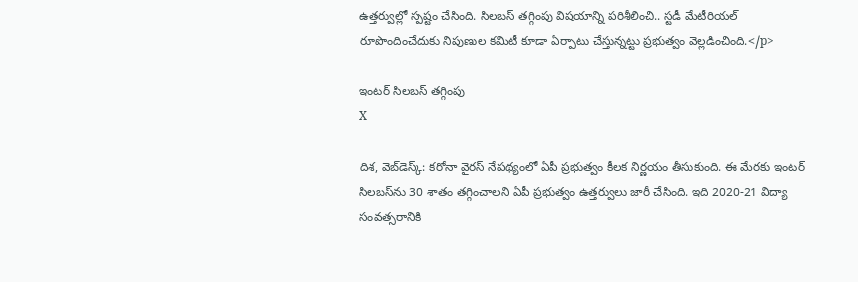ఉత్తర్వుల్లో స్పష్టం చేసింది. సిలబస్ తగ్గింపు విషయాన్ని పరిశీలించి.. స్టడీ మేటీరియల్ రూపొందించేదుకు నిపుణుల కమిటీ కూడా ఏర్పాటు చేస్తున్నట్టు ప్రభుత్వం వెల్లడించింది.</p>

ఇంటర్ సిలబస్ తగ్గింపు
X

దిశ, వెబ్‌డెస్క్: కరోనా వైరస్ నేపథ్యంలో ఏపీ ప్రభుత్వం కీలక నిర్ణయం తీసుకుంది. ఈ మేరకు ఇంటర్ సిలబస్‌ను 30 శాతం తగ్గించాలని ఏపీ ప్రభుత్వం ఉత్తర్వులు జారీ చేసింది. ఇది 2020-21 విద్యా సంవత్సరానికి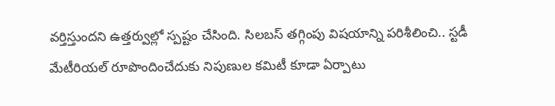వర్తిస్తుందని ఉత్తర్వుల్లో స్పష్టం చేసింది. సిలబస్ తగ్గింపు విషయాన్ని పరిశీలించి.. స్టడీ మేటీరియల్ రూపొందించేదుకు నిపుణుల కమిటీ కూడా ఏర్పాటు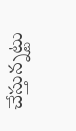చేస్తున్నట్టు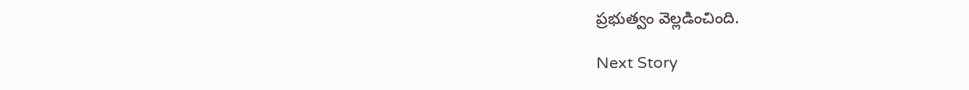ప్రభుత్వం వెల్లడించింది.

Next Story